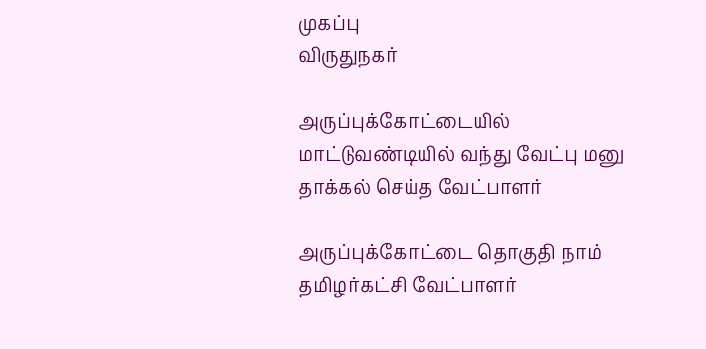முகப்பு
விருதுநகர்

அருப்புக்கோட்டையில் மாட்டுவண்டியில் வந்து வேட்பு மனு தாக்கல் செய்த வேட்பாளர்

அருப்புக்கோட்டை தொகுதி நாம் தமிழர்கட்சி வேட்பாளர்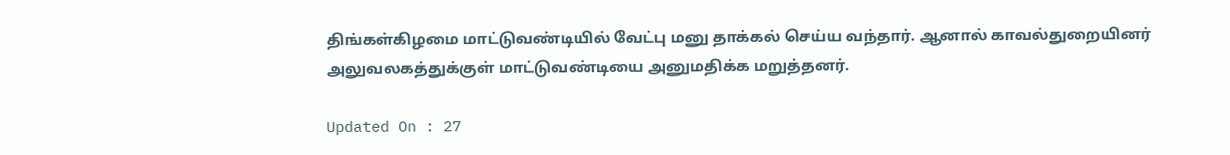திங்கள்கிழமை மாட்டுவண்டியில் வேட்பு மனு தாக்கல் செய்ய வந்தார். ஆனால் காவல்துறையினர் அலுவலகத்துக்குள் மாட்டுவண்டியை அனுமதிக்க மறுத்தனர்.

Updated On : 27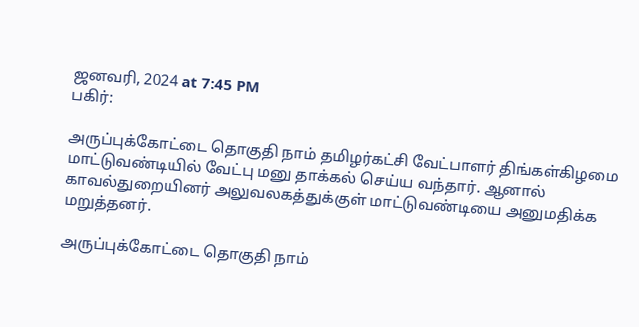ஜனவரி, 2024 at 7:45 PM
பகிர்:

அருப்புக்கோட்டை தொகுதி நாம் தமிழர்கட்சி வேட்பாளர் திங்கள்கிழமை மாட்டுவண்டியில் வேட்பு மனு தாக்கல் செய்ய வந்தார். ஆனால் காவல்துறையினர் அலுவலகத்துக்குள் மாட்டுவண்டியை அனுமதிக்க மறுத்தனர்.

அருப்புக்கோட்டை தொகுதி நாம்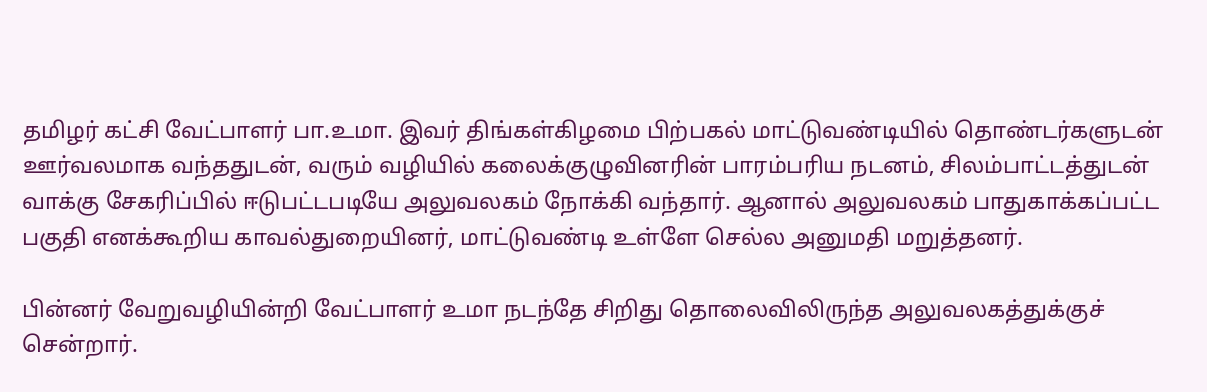தமிழர் கட்சி வேட்பாளர் பா.உமா. இவர் திங்கள்கிழமை பிற்பகல் மாட்டுவண்டியில் தொண்டர்களுடன் ஊர்வலமாக வந்ததுடன், வரும் வழியில் கலைக்குழுவினரின் பாரம்பரிய நடனம், சிலம்பாட்டத்துடன் வாக்கு சேகரிப்பில் ஈடுபட்டபடியே அலுவலகம் நோக்கி வந்தார். ஆனால் அலுவலகம் பாதுகாக்கப்பட்ட பகுதி எனக்கூறிய காவல்துறையினர், மாட்டுவண்டி உள்ளே செல்ல அனுமதி மறுத்தனர்.

பின்னர் வேறுவழியின்றி வேட்பாளர் உமா நடந்தே சிறிது தொலைவிலிருந்த அலுவலகத்துக்குச் சென்றார்.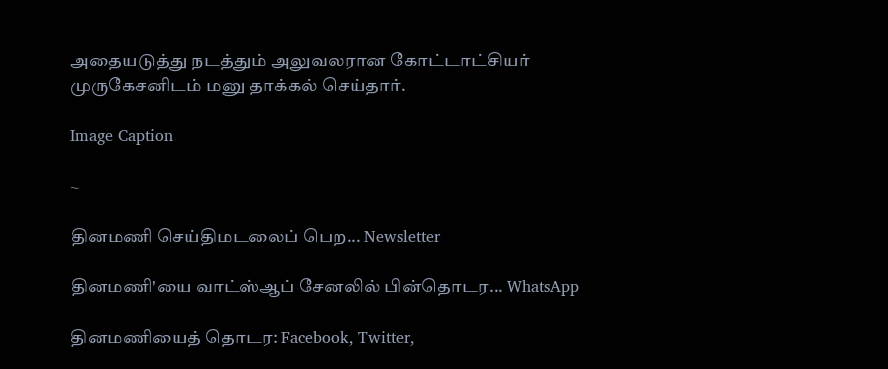அதையடுத்து நடத்தும் அலுவலரான கோட்டாட்சியர் முருகேசனிடம் மனு தாக்கல் செய்தார்.

Image Caption

~

தினமணி செய்திமடலைப் பெற... Newsletter

தினமணி'யை வாட்ஸ்ஆப் சேனலில் பின்தொடர... WhatsApp

தினமணியைத் தொடர: Facebook, Twitter,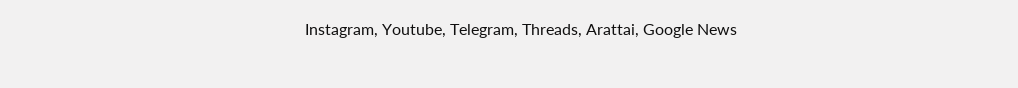Instagram, Youtube, Telegram, Threads, Arattai, Google News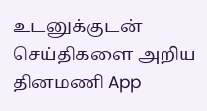உடனுக்குடன் செய்திகளை அறிய தினமணி App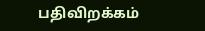பதிவிறக்கம்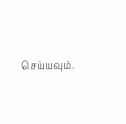செய்யவும்.